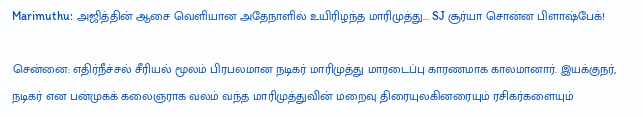Marimuthu: அஜித்தின் ஆசை வெளியான அதேநாளில் உயிரிழந்த மாரிமுத்து... SJ சூர்யா சொன்ன பிளாஷ்பேக்!

சென்னை: எதிர்நீச்சல் சீரியல் மூலம் பிரபலமான நடிகர் மாரிமுத்து மாரடைப்பு காரணமாக காலமானார். இயக்குநர், நடிகர் என பன்முகக் கலைஞராக வலம் வந்த மாரிமுத்துவின் மறைவு திரையுலகினரையும் ரசிகர்களையும்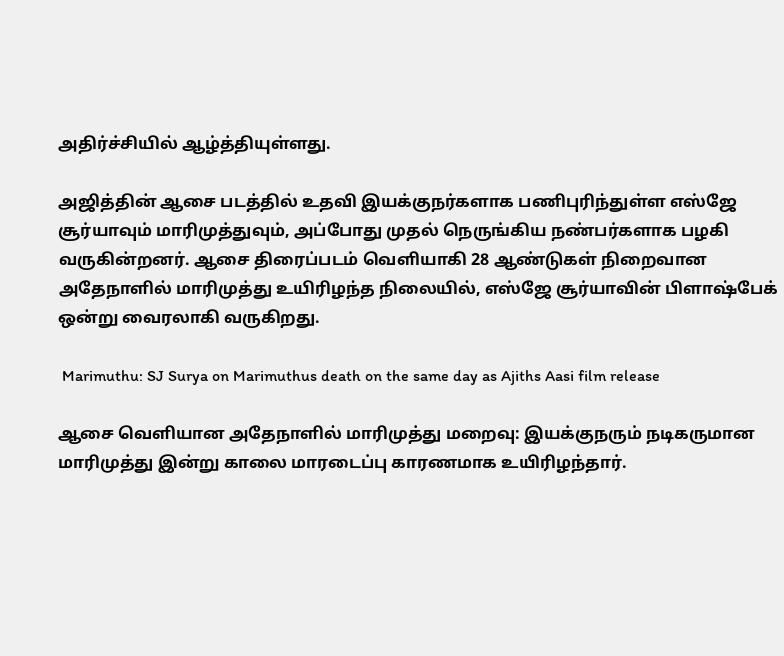அதிர்ச்சியில் ஆழ்த்தியுள்ளது.

அஜித்தின் ஆசை படத்தில் உதவி இயக்குநர்களாக பணிபுரிந்துள்ள எஸ்ஜே சூர்யாவும் மாரிமுத்துவும், அப்போது முதல் நெருங்கிய நண்பர்களாக பழகி வருகின்றனர். ஆசை திரைப்படம் வெளியாகி 28 ஆண்டுகள் நிறைவான அதேநாளில் மாரிமுத்து உயிரிழந்த நிலையில், எஸ்ஜே சூர்யாவின் பிளாஷ்பேக் ஒன்று வைரலாகி வருகிறது.

 Marimuthu: SJ Surya on Marimuthus death on the same day as Ajiths Aasi film release

ஆசை வெளியான அதேநாளில் மாரிமுத்து மறைவு: இயக்குநரும் நடிகருமான மாரிமுத்து இன்று காலை மாரடைப்பு காரணமாக உயிரிழந்தார்.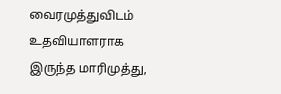வைரமுத்துவிடம் உதவியாளராக இருந்த மாரிமுத்து,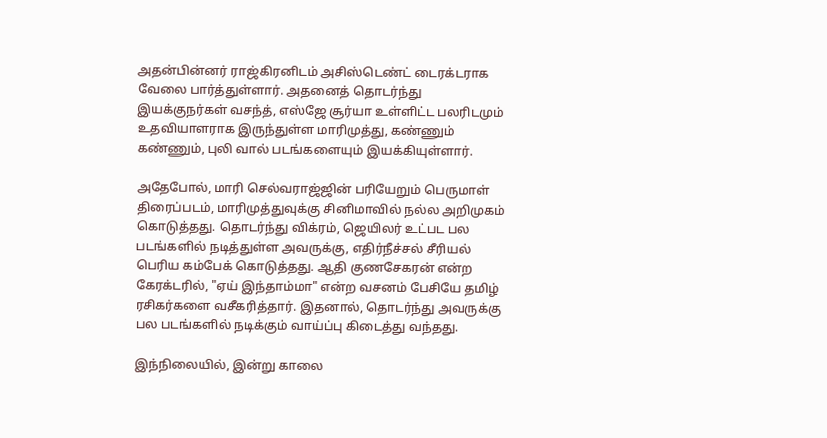அதன்பின்னர் ராஜ்கிரனிடம் அசிஸ்டெண்ட் டைரக்டராக வேலை பார்த்துள்ளார். அதனைத் தொடர்ந்து இயக்குநர்கள் வசந்த், எஸ்ஜே சூர்யா உள்ளிட்ட பலரிடமும் உதவியாளராக இருந்துள்ள மாரிமுத்து, கண்ணும் கண்ணும், புலி வால் படங்களையும் இயக்கியுள்ளார்.

அதேபோல், மாரி செல்வராஜ்ஜின் பரியேறும் பெருமாள் திரைப்படம், மாரிமுத்துவுக்கு சினிமாவில் நல்ல அறிமுகம் கொடுத்தது. தொடர்ந்து விக்ரம், ஜெயிலர் உட்பட பல படங்களில் நடித்துள்ள அவருக்கு, எதிர்நீச்சல் சீரியல் பெரிய கம்பேக் கொடுத்தது. ஆதி குணசேகரன் என்ற கேரக்டரில், "ஏய் இந்தாம்மா" என்ற வசனம் பேசியே தமிழ் ரசிகர்களை வசீகரித்தார். இதனால், தொடர்ந்து அவருக்கு பல படங்களில் நடிக்கும் வாய்ப்பு கிடைத்து வந்தது.

இந்நிலையில், இன்று காலை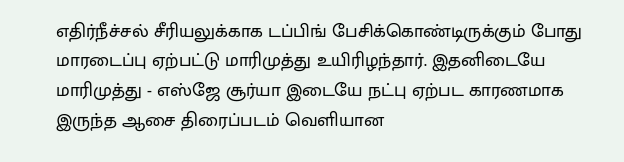எதிர்நீச்சல் சீரியலுக்காக டப்பிங் பேசிக்கொண்டிருக்கும் போது மாரடைப்பு ஏற்பட்டு மாரிமுத்து உயிரிழந்தார். இதனிடையே மாரிமுத்து - எஸ்ஜே சூர்யா இடையே நட்பு ஏற்பட காரணமாக இருந்த ஆசை திரைப்படம் வெளியான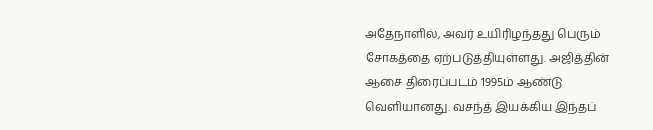அதேநாளில், அவர் உயிரிழந்தது பெரும் சோகத்தை ஏற்படுத்தியுள்ளது. அஜித்தின் ஆசை திரைப்படம் 1995ம் ஆண்டு வெளியானது. வசந்த் இயக்கிய இந்தப்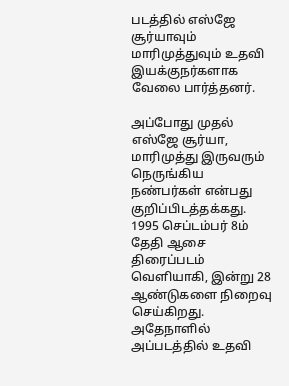படத்தில் எஸ்ஜே சூர்யாவும் மாரிமுத்துவும் உதவி இயக்குநர்களாக வேலை பார்த்தனர்.

அப்போது முதல் எஸ்ஜே சூர்யா, மாரிமுத்து இருவரும் நெருங்கிய நண்பர்கள் என்பது குறிப்பிடத்தக்கது. 1995 செப்டம்பர் 8ம் தேதி ஆசை திரைப்படம் வெளியாகி, இன்று 28 ஆண்டுகளை நிறைவு செய்கிறது. அதேநாளில் அப்படத்தில் உதவி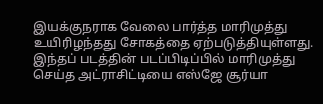இயக்குநராக வேலை பார்த்த மாரிமுத்து உயிரிழந்தது சோகத்தை ஏற்படுத்தியுள்ளது. இந்தப் படத்தின் படப்பிடிப்பில் மாரிமுத்து செய்த அட்ராசிட்டியை எஸ்ஜே சூர்யா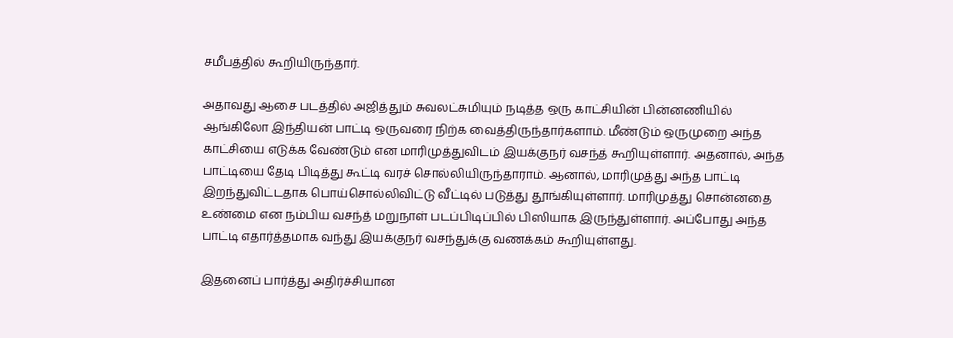சமீபத்தில் கூறியிருந்தார்.

அதாவது ஆசை படத்தில் அஜித்தும் சுவலட்சுமியும் நடித்த ஒரு காட்சியின் பின்னணியில் ஆங்கிலோ இந்தியன் பாட்டி ஒருவரை நிற்க வைத்திருந்தார்களாம். மீண்டும் ஒருமுறை அந்த காட்சியை எடுக்க வேண்டும் என மாரிமுத்துவிடம் இயக்குநர் வசந்த் கூறியுள்ளார். அதனால், அந்த பாட்டியை தேடி பிடித்து கூட்டி வரச் சொல்லியிருந்தாராம். ஆனால், மாரிமுத்து அந்த பாட்டி இறந்துவிட்டதாக பொய்சொல்லிவிட்டு வீட்டில் படுத்து தூங்கியுள்ளார். மாரிமுத்து சொன்னதை உண்மை என நம்பிய வசந்த் மறுநாள் படப்பிடிப்பில் பிஸியாக இருந்துள்ளார். அப்போது அந்த பாட்டி எதார்த்தமாக வந்து இயக்குநர் வசந்துக்கு வணக்கம் கூறியுள்ளது.

இதனைப் பார்த்து அதிர்ச்சியான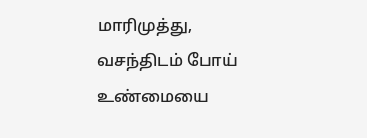மாரிமுத்து, வசந்திடம் போய் உண்மையை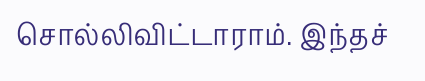சொல்லிவிட்டாராம். இந்தச்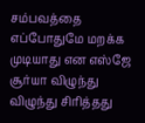சம்பவத்தை எப்போதுமே மறக்க முடியாது என எஸ்ஜே சூர்யா விழுந்து விழுந்து சிரித்தது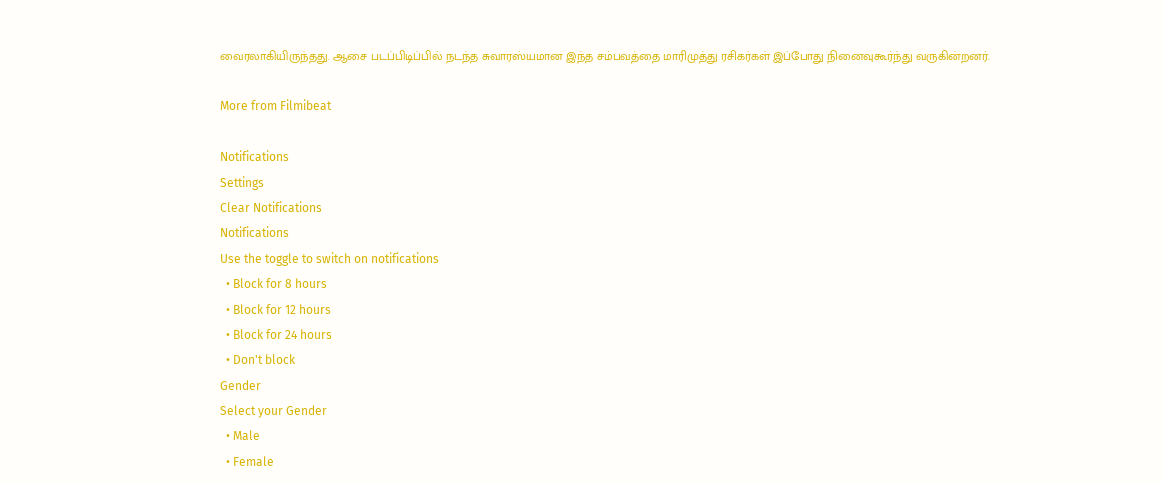வைரலாகியிருந்தது. ஆசை படப்பிடிப்பில் நடந்த சுவாரஸ்யமான இந்த சம்பவத்தை மாரிமுத்து ரசிகர்கள் இப்போது நினைவுகூர்ந்து வருகின்றனர்.

More from Filmibeat

Notifications
Settings
Clear Notifications
Notifications
Use the toggle to switch on notifications
  • Block for 8 hours
  • Block for 12 hours
  • Block for 24 hours
  • Don't block
Gender
Select your Gender
  • Male
  • Female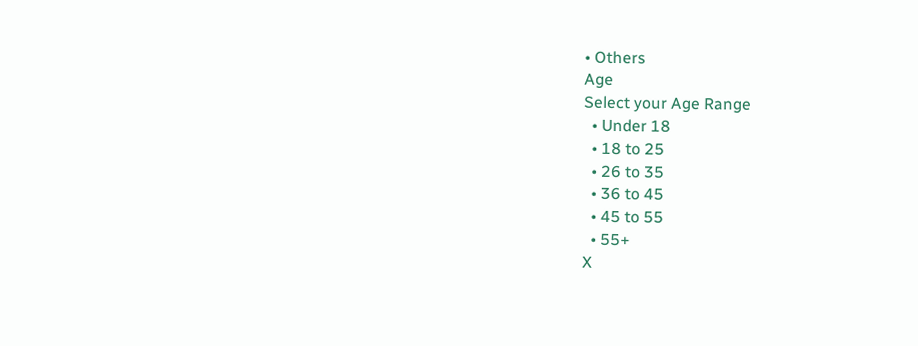• Others
Age
Select your Age Range
  • Under 18
  • 18 to 25
  • 26 to 35
  • 36 to 45
  • 45 to 55
  • 55+
X